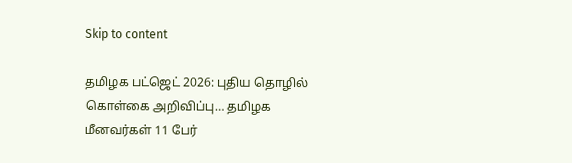Skip to content

தமிழக பட்ஜெட் 2026: புதிய தொழில் கொள்கை அறிவிப்பு… தமிழக மீனவர்கள் 11 பேர்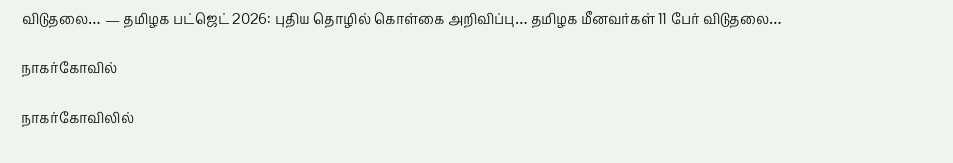விடுதலை… — தமிழக பட்ஜெட் 2026: புதிய தொழில் கொள்கை அறிவிப்பு… தமிழக மீனவர்கள் 11 பேர் விடுதலை…

நாகர்கோவில்

நாகர்கோவிலில்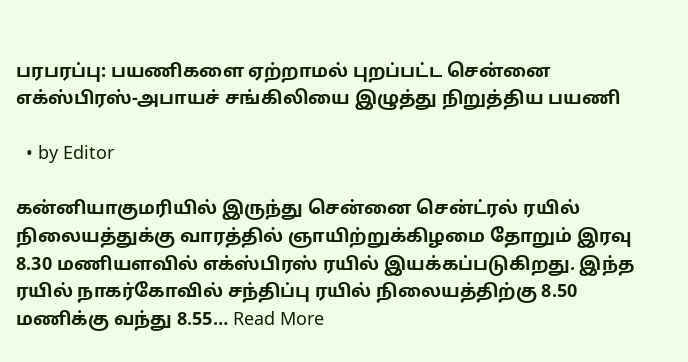பரபரப்பு: பயணிகளை ஏற்றாமல் புறப்பட்ட சென்னை எக்ஸ்பிரஸ்-அபாயச் சங்கிலியை இழுத்து நிறுத்திய பயணி

  • by Editor

கன்னியாகுமரியில் இருந்து சென்னை சென்ட்ரல் ரயில் நிலையத்துக்கு வாரத்தில் ஞாயிற்றுக்கிழமை தோறும் இரவு 8.30 மணியளவில் எக்ஸ்பிரஸ் ரயில் இயக்கப்படுகிறது. இந்த ரயில் நாகர்கோவில் சந்திப்பு ரயில் நிலையத்திற்கு 8.50 மணிக்கு வந்து 8.55… Read More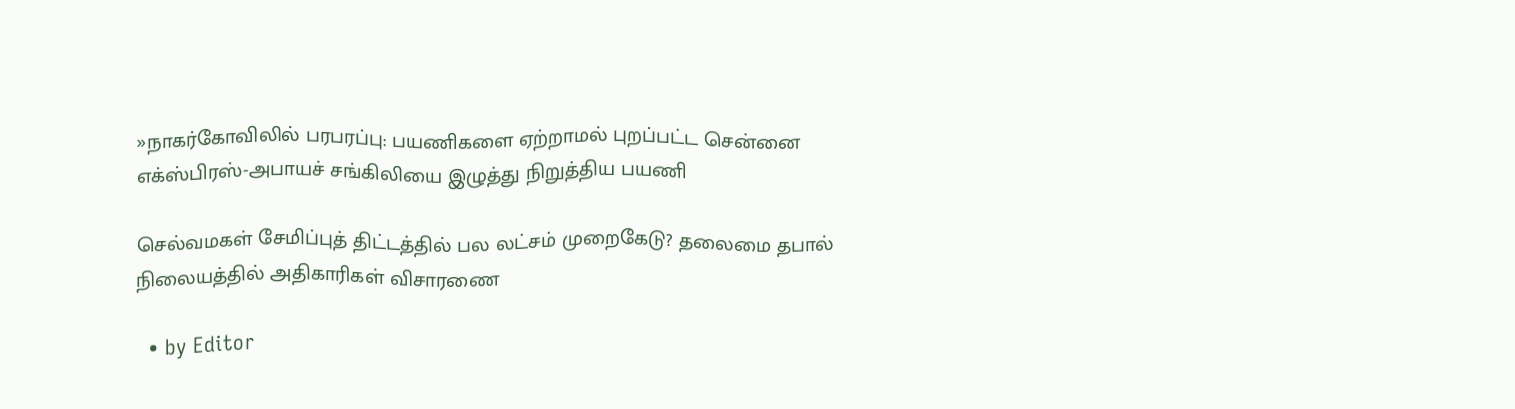»நாகர்கோவிலில் பரபரப்பு: பயணிகளை ஏற்றாமல் புறப்பட்ட சென்னை எக்ஸ்பிரஸ்-அபாயச் சங்கிலியை இழுத்து நிறுத்திய பயணி

செல்வமகள் சேமிப்புத் திட்டத்தில் பல லட்சம் முறைகேடு? தலைமை தபால் நிலையத்தில் அதிகாரிகள் விசாரணை

  • by Editor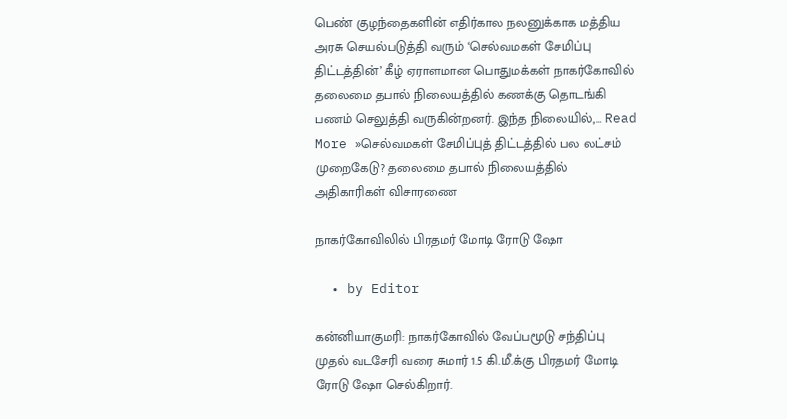பெண் குழந்தைகளின் எதிர்கால நலனுக்காக மத்திய அரசு செயல்படுத்தி வரும் ‘செல்வமகள் சேமிப்பு திட்டத்தின்’ கீழ் ஏராளமான பொதுமக்கள் நாகர்கோவில் தலைமை தபால் நிலையத்தில் கணக்கு தொடங்கி பணம் செலுத்தி வருகின்றனர். இந்த நிலையில்,… Read More »செல்வமகள் சேமிப்புத் திட்டத்தில் பல லட்சம் முறைகேடு? தலைமை தபால் நிலையத்தில் அதிகாரிகள் விசாரணை

நாகர்கோவிலில் பிரதமர் மோடி ரோடு ஷோ

  • by Editor

கன்னியாகுமரி: நாகர்கோவில் வேப்பமூடு சந்திப்பு முதல் வடசேரி வரை சுமார் 1.5 கி.மீ.க்கு பிரதமர் மோடி ரோடு ஷோ செல்கிறார்.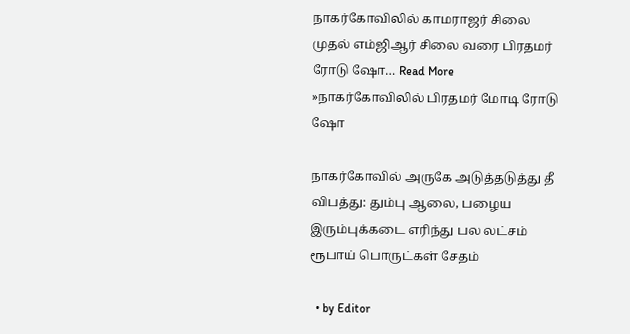நாகர்கோவிலில் காமராஜர் சிலை முதல் எம்ஜிஆர் சிலை வரை பிரதமர் ரோடு ஷோ… Read More »நாகர்கோவிலில் பிரதமர் மோடி ரோடு ஷோ

நாகர்கோவில் அருகே அடுத்தடுத்து தீ விபத்து: தும்பு ஆலை, பழைய இரும்புக்கடை எரிந்து பல லட்சம் ரூபாய் பொருட்கள் சேதம்

  • by Editor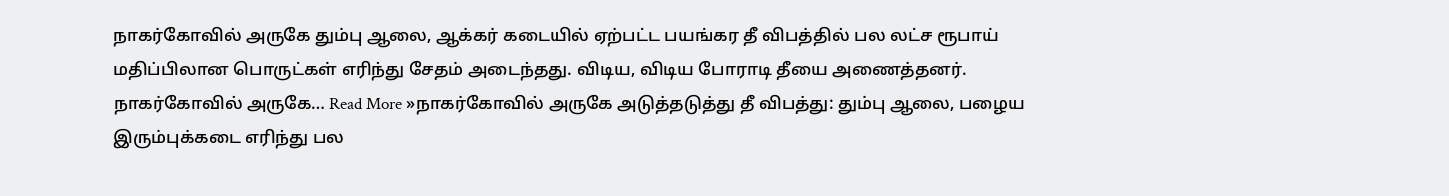நாகர்கோவில் அருகே தும்பு ஆலை, ஆக்கர் கடையில் ஏற்பட்ட பயங்கர தீ விபத்தில் பல லட்ச ரூபாய் மதிப்பிலான பொருட்கள் எரிந்து சேதம் அடைந்தது. விடிய, விடிய போராடி தீயை அணைத்தனர். நாகர்கோவில் அருகே… Read More »நாகர்கோவில் அருகே அடுத்தடுத்து தீ விபத்து: தும்பு ஆலை, பழைய இரும்புக்கடை எரிந்து பல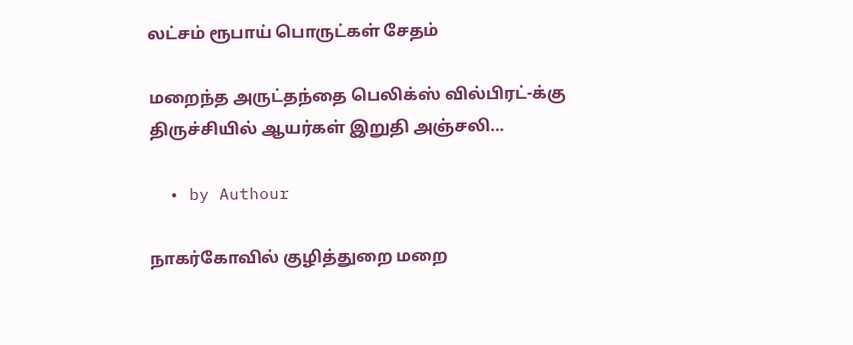லட்சம் ரூபாய் பொருட்கள் சேதம்

மறைந்த அருட்தந்தை பெலிக்ஸ் வில்பிரட்-க்கு திருச்சியில் ஆயர்கள் இறுதி அஞ்சலி…

  • by Authour

நாகர்கோவில் குழித்துறை மறை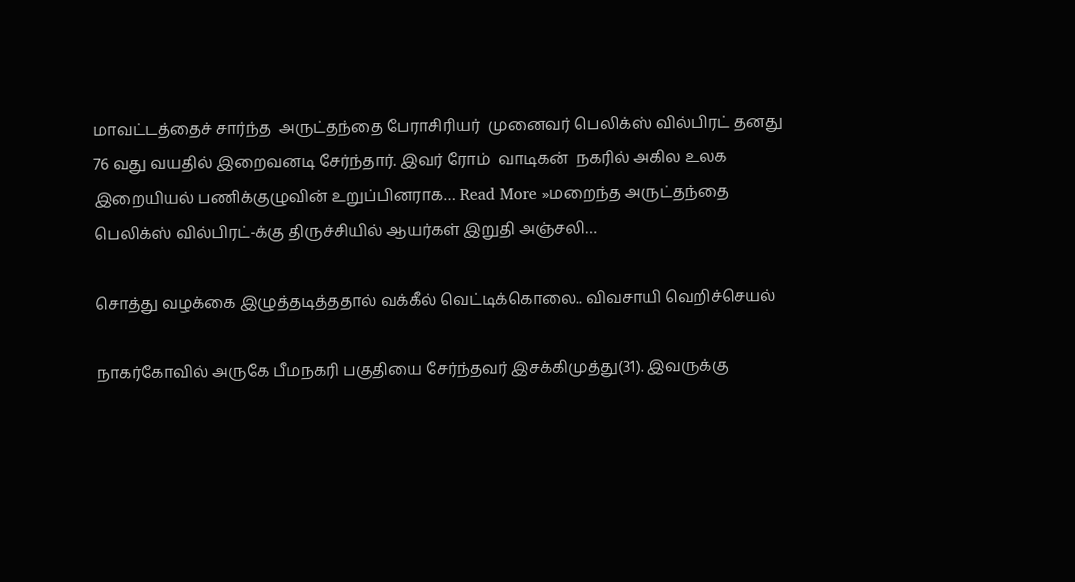மாவட்டத்தைச் சார்ந்த  அருட்தந்தை பேராசிரியர்  முனைவர் பெலிக்ஸ் வில்பிரட் தனது 76 வது வயதில் இறைவனடி சேர்ந்தார். இவர் ரோம்  வாடிகன்  நகரில் அகில உலக இறையியல் பணிக்குழுவின் உறுப்பினராக… Read More »மறைந்த அருட்தந்தை பெலிக்ஸ் வில்பிரட்-க்கு திருச்சியில் ஆயர்கள் இறுதி அஞ்சலி…

சொத்து வழக்கை இழுத்தடித்ததால் வக்கீல் வெட்டிக்கொலை.. விவசாயி வெறிச்செயல்

நாகர்கோவில் அருகே பீமநகரி பகுதியை சேர்ந்தவர் இசக்கிமுத்து(31). இவருக்கு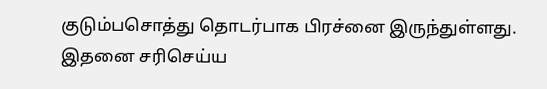குடும்பசொத்து தொடர்பாக பிரச்னை இருந்துள்ளது. இதனை சரிசெய்ய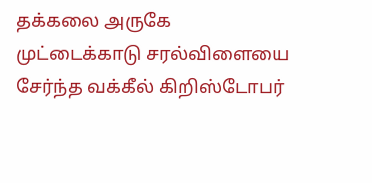தக்கலை அருகே முட்டைக்காடு சரல்விளையை சேர்ந்த வக்கீல் கிறிஸ்டோபர்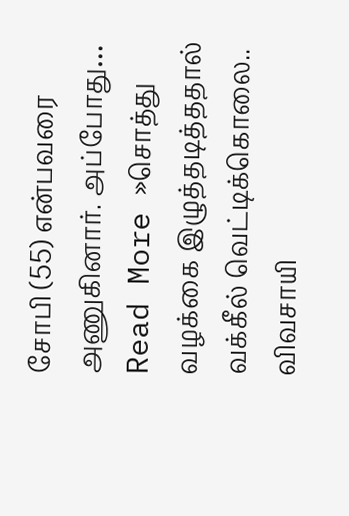சோபி (55) என்பவரை அணுகினார். அப்போது… Read More »சொத்து வழக்கை இழுத்தடித்ததால் வக்கீல் வெட்டிக்கொலை.. விவசாயி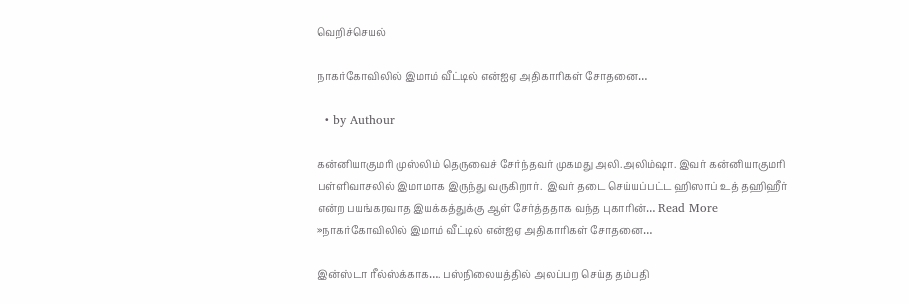வெறிச்செயல்

நாகர்கோவிலில் இமாம் வீட்டில் என்ஐஏ அதிகாரிகள் சோதனை…

  • by Authour

கன்னியாகுமரி முஸ்லிம் தெருவைச் சேர்ந்தவர் முகமது அலி.அலிம்ஷா. இவர் கன்னியாகுமரி பள்ளிவாசலில் இமாமாக இருந்து வருகிறார்.  இவர் தடை செய்யப்பட்ட ஹிஸாப் உத் தஹிஹீர் என்ற பயங்கரவாத இயக்கத்துக்கு ஆள் சேர்த்ததாக வந்த புகாரின்… Read More »நாகர்கோவிலில் இமாம் வீட்டில் என்ஐஏ அதிகாரிகள் சோதனை…

இன்ஸ்டா ரீல்ஸ்க்காக…. பஸ்நிலையத்தில் அலப்பற செய்த தம்பதி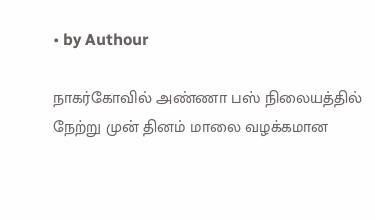• by Authour

நாகர்கோவில் அண்ணா பஸ் நிலையத்தில் நேற்று முன் தினம் மாலை வழக்கமான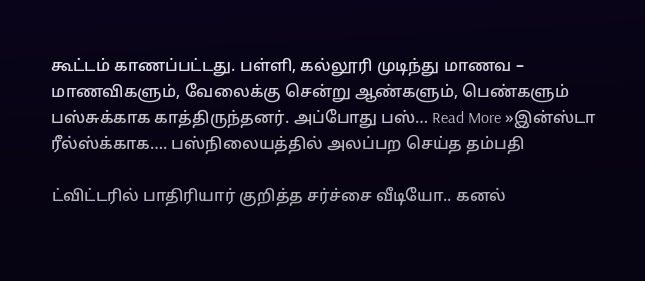கூட்டம் காணப்பட்டது. பள்ளி, கல்லூரி முடிந்து மாணவ – மாணவிகளும், வேலைக்கு சென்று ஆண்களும், பெண்களும் பஸ்சுக்காக காத்திருந்தனர். அப்போது பஸ்… Read More »இன்ஸ்டா ரீல்ஸ்க்காக…. பஸ்நிலையத்தில் அலப்பற செய்த தம்பதி

ட்விட்டரில் பாதிரியார் குறித்த சர்ச்சை வீடியோ.. கனல்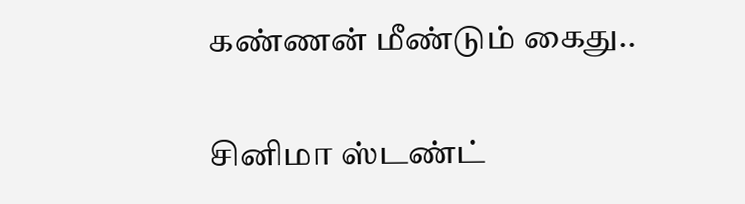கண்ணன் மீண்டும் கைது..

சினிமா ஸ்டண்ட்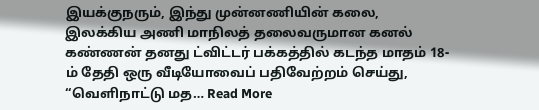இயக்குநரும், இந்து முன்னணியின் கலை, இலக்கிய அணி மாநிலத் தலைவருமான கனல் கண்ணன் தனது ட்விட்டர் பக்கத்தில் கடந்த மாதம் 18-ம் தேதி ஒரு வீடியோவைப் பதிவேற்றம் செய்து, “வெளிநாட்டு மத… Read More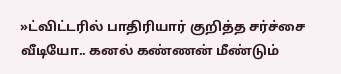»ட்விட்டரில் பாதிரியார் குறித்த சர்ச்சை வீடியோ.. கனல் கண்ணன் மீண்டும்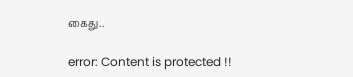கைது..

error: Content is protected !!